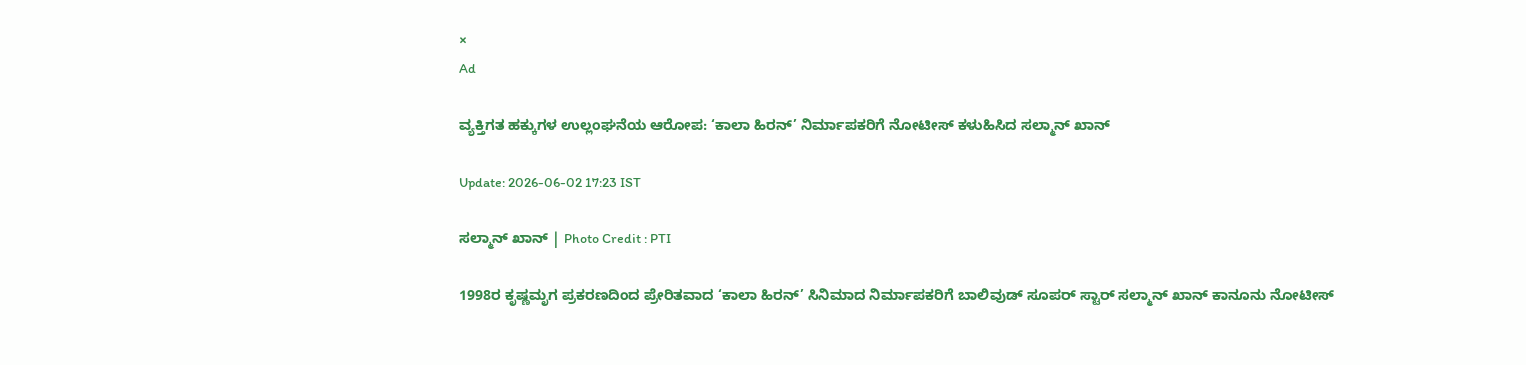×
Ad

ವ್ಯಕ್ತಿಗತ ಹಕ್ಕುಗಳ ಉಲ್ಲಂಘನೆಯ ಆರೋಪ: ‘ಕಾಲಾ ಹಿರನ್’ ನಿರ್ಮಾಪಕರಿಗೆ ನೋಟೀಸ್ ಕಳುಹಿಸಿದ ಸಲ್ಮಾನ್ ಖಾನ್

Update: 2026-06-02 17:23 IST

ಸಲ್ಮಾನ್ ಖಾನ್ | Photo Credit : PTI

1998ರ ಕೃಷ್ಣಮೃಗ ಪ್ರಕರಣದಿಂದ ಪ್ರೇರಿತವಾದ ‘ಕಾಲಾ ಹಿರನ್’ ಸಿನಿಮಾದ ನಿರ್ಮಾಪಕರಿಗೆ ಬಾಲಿವುಡ್ ಸೂಪರ್ ಸ್ಟಾರ್ ಸಲ್ಮಾನ್ ಖಾನ್ ಕಾನೂನು ನೋಟೀಸ್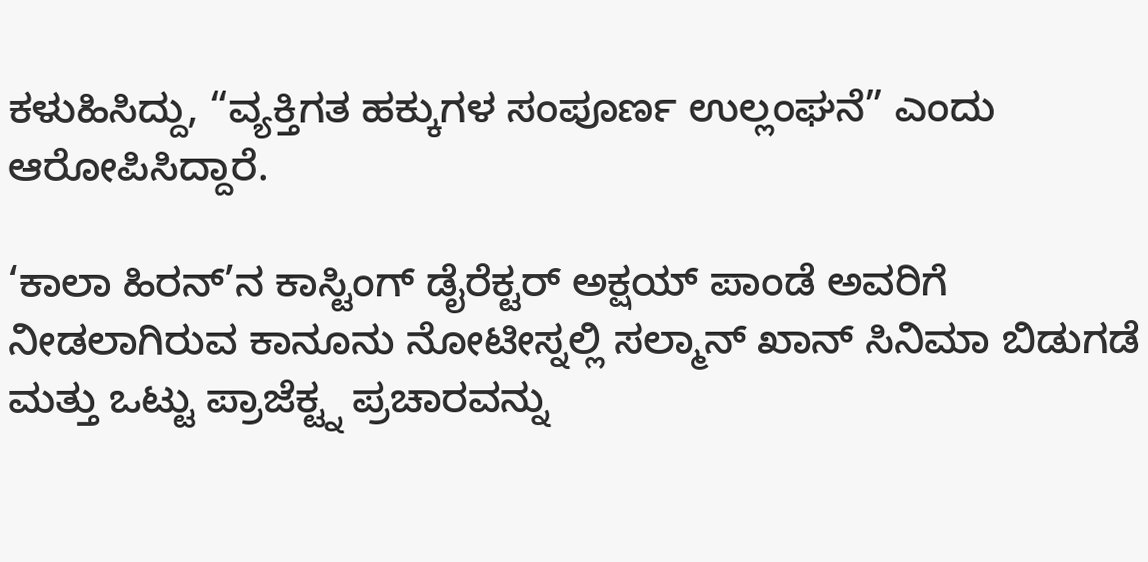ಕಳುಹಿಸಿದ್ದು, “ವ್ಯಕ್ತಿಗತ ಹಕ್ಕುಗಳ ಸಂಪೂರ್ಣ ಉಲ್ಲಂಘನೆ” ಎಂದು ಆರೋಪಿಸಿದ್ದಾರೆ.

‘ಕಾಲಾ ಹಿರನ್’ನ ಕಾಸ್ಟಿಂಗ್ ಡೈರೆಕ್ಟರ್ ಅಕ್ಷಯ್ ಪಾಂಡೆ ಅವರಿಗೆ ನೀಡಲಾಗಿರುವ ಕಾನೂನು ನೋಟೀಸ್ನಲ್ಲಿ ಸಲ್ಮಾನ್ ಖಾನ್ ಸಿನಿಮಾ ಬಿಡುಗಡೆ ಮತ್ತು ಒಟ್ಟು ಪ್ರಾಜೆಕ್ಟ್ನ ಪ್ರಚಾರವನ್ನು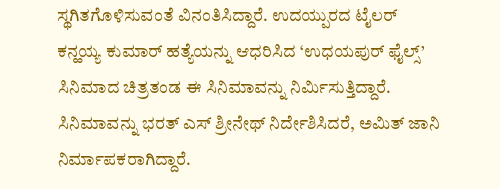ಸ್ಥಗಿತಗೊಳಿಸುವಂತೆ ವಿನಂತಿಸಿದ್ದಾರೆ. ಉದಯ್ಪುರದ ಟೈಲರ್ ಕನ್ಹಯ್ಯ ಕುಮಾರ್ ಹತ್ಯೆಯನ್ನು ಆಧರಿಸಿದ ‘ಉಧಯಪುರ್ ಫೈಲ್ಸ್’ ಸಿನಿಮಾದ ಚಿತ್ರತಂಡ ಈ ಸಿನಿಮಾವನ್ನು ನಿರ್ಮಿಸುತ್ತಿದ್ದಾರೆ. ಸಿನಿಮಾವನ್ನು ಭರತ್ ಎಸ್ ಶ್ರೀನೇಥ್ ನಿರ್ದೇಶಿಸಿದರೆ, ಅಮಿತ್ ಜಾನಿ ನಿರ್ಮಾಪಕರಾಗಿದ್ದಾರೆ.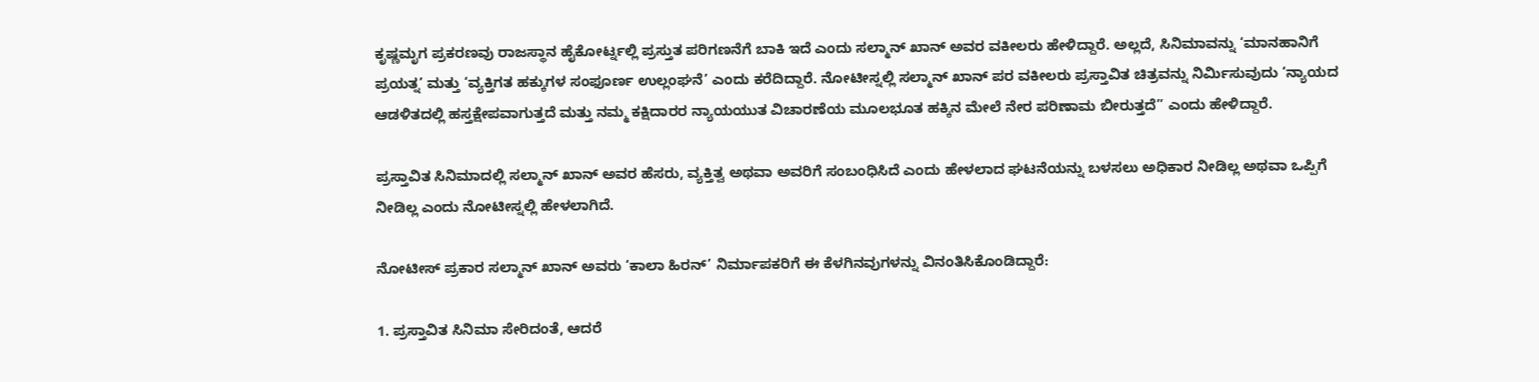ಕೃಷ್ಣಮೃಗ ಪ್ರಕರಣವು ರಾಜಸ್ಥಾನ ಹೈಕೋರ್ಟ್ನಲ್ಲಿ ಪ್ರಸ್ತುತ ಪರಿಗಣನೆಗೆ ಬಾಕಿ ಇದೆ ಎಂದು ಸಲ್ಮಾನ್ ಖಾನ್ ಅವರ ವಕೀಲರು ಹೇಳಿದ್ದಾರೆ. ಅಲ್ಲದೆ, ಸಿನಿಮಾವನ್ನು ‘ಮಾನಹಾನಿಗೆ ಪ್ರಯತ್ನ’ ಮತ್ತು ‘ವ್ಯಕ್ತಿಗತ ಹಕ್ಕುಗಳ ಸಂಫೂರ್ಣ ಉಲ್ಲಂಘನೆ’ ಎಂದು ಕರೆದಿದ್ದಾರೆ. ನೋಟೀಸ್ನಲ್ಲಿ ಸಲ್ಮಾನ್ ಖಾನ್ ಪರ ವಕೀಲರು ಪ್ರಸ್ತಾವಿತ ಚಿತ್ರವನ್ನು ನಿರ್ಮಿಸುವುದು ‘ನ್ಯಾಯದ ಆಡಳಿತದಲ್ಲಿ ಹಸ್ತಕ್ಷೇಪವಾಗುತ್ತದೆ ಮತ್ತು ನಮ್ಮ ಕಕ್ಷಿದಾರರ ನ್ಯಾಯಯುತ ವಿಚಾರಣೆಯ ಮೂಲಭೂತ ಹಕ್ಕಿನ ಮೇಲೆ ನೇರ ಪರಿಣಾಮ ಬೀರುತ್ತದೆ” ಎಂದು ಹೇಳಿದ್ದಾರೆ.

ಪ್ರಸ್ತಾವಿತ ಸಿನಿಮಾದಲ್ಲಿ ಸಲ್ಮಾನ್ ಖಾನ್ ಅವರ ಹೆಸರು, ವ್ಯಕ್ತಿತ್ವ ಅಥವಾ ಅವರಿಗೆ ಸಂಬಂಧಿಸಿದೆ ಎಂದು ಹೇಳಲಾದ ಘಟನೆಯನ್ನು ಬಳಸಲು ಅಧಿಕಾರ ನೀಡಿಲ್ಲ ಅಥವಾ ಒಪ್ಪಿಗೆ ನೀಡಿಲ್ಲ ಎಂದು ನೋಟೀಸ್ನಲ್ಲಿ ಹೇಳಲಾಗಿದೆ.

ನೋಟೀಸ್ ಪ್ರಕಾರ ಸಲ್ಮಾನ್ ಖಾನ್ ಅವರು ‘ಕಾಲಾ ಹಿರನ್’ ನಿರ್ಮಾಪಕರಿಗೆ ಈ ಕೆಳಗಿನವುಗಳನ್ನು ವಿನಂತಿಸಿಕೊಂಡಿದ್ದಾರೆ:

1. ಪ್ರಸ್ತಾವಿತ ಸಿನಿಮಾ ಸೇರಿದಂತೆ, ಆದರೆ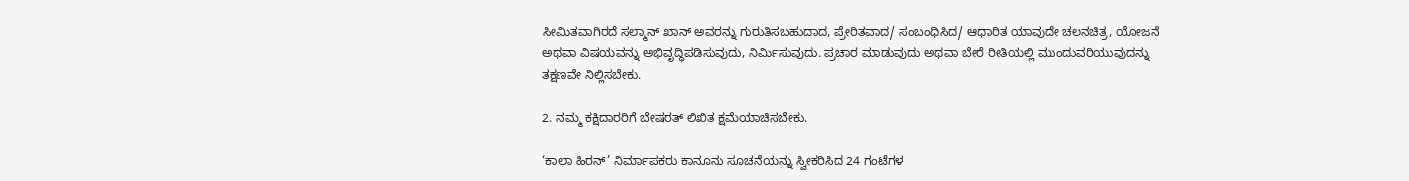ಸೀಮಿತವಾಗಿರದೆ ಸಲ್ಮಾನ್ ಖಾನ್ ಅವರನ್ನು ಗುರುತಿಸಬಹುದಾದ, ಪ್ರೇರಿತವಾದ/ ಸಂಬಂಧಿಸಿದ/ ಆಧಾರಿತ ಯಾವುದೇ ಚಲನಚಿತ್ರ, ಯೋಜನೆ ಅಥವಾ ವಿಷಯವನ್ನು ಅಭಿವೃದ್ಧಿಪಡಿಸುವುದು, ನಿರ್ಮಿಸುವುದು. ಪ್ರಚಾರ ಮಾಡುವುದು ಅಥವಾ ಬೇರೆ ರೀತಿಯಲ್ಲಿ ಮುಂದುವರಿಯುವುದನ್ನು ತಕ್ಷಣವೇ ನಿಲ್ಲಿಸಬೇಕು.

2. ನಮ್ಮ ಕಕ್ಷಿದಾರರಿಗೆ ಬೇಷರತ್ ಲಿಖಿತ ಕ್ಷಮೆಯಾಚಿಸಬೇಕು.

‘ಕಾಲಾ ಹಿರನ್’ ನಿರ್ಮಾಪಕರು ಕಾನೂನು ಸೂಚನೆಯನ್ನು ಸ್ವೀಕರಿಸಿದ 24 ಗಂಟೆಗಳ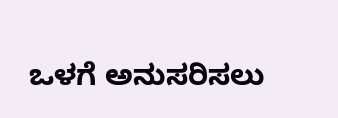ಒಳಗೆ ಅನುಸರಿಸಲು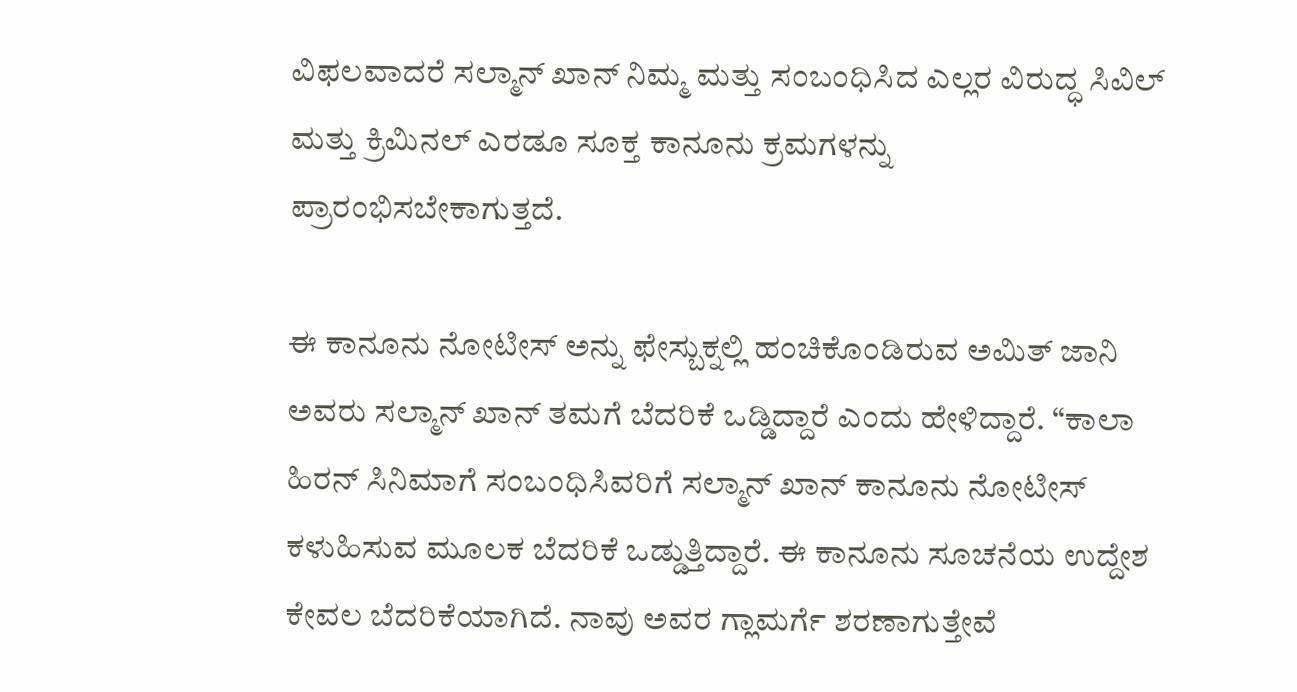ವಿಫಲವಾದರೆ ಸಲ್ಮಾನ್ ಖಾನ್ ನಿಮ್ಮ ಮತ್ತು ಸಂಬಂಧಿಸಿದ ಎಲ್ಲರ ವಿರುದ್ಧ ಸಿವಿಲ್ ಮತ್ತು ಕ್ರಿಮಿನಲ್ ಎರಡೂ ಸೂಕ್ತ ಕಾನೂನು ಕ್ರಮಗಳನ್ನು ಪ್ರಾರಂಭಿಸಬೇಕಾಗುತ್ತದೆ.

ಈ ಕಾನೂನು ನೋಟೀಸ್ ಅನ್ನು ಫೇಸ್ಬುಕ್ನಲ್ಲಿ ಹಂಚಿಕೊಂಡಿರುವ ಅಮಿತ್ ಜಾನಿ ಅವರು ಸಲ್ಮಾನ್ ಖಾನ್ ತಮಗೆ ಬೆದರಿಕೆ ಒಡ್ಡಿದ್ದಾರೆ ಎಂದು ಹೇಳಿದ್ದಾರೆ. “ಕಾಲಾ ಹಿರನ್ ಸಿನಿಮಾಗೆ ಸಂಬಂಧಿಸಿವರಿಗೆ ಸಲ್ಮಾನ್ ಖಾನ್ ಕಾನೂನು ನೋಟೀಸ್ ಕಳುಹಿಸುವ ಮೂಲಕ ಬೆದರಿಕೆ ಒಡ್ಡುತ್ತಿದ್ದಾರೆ. ಈ ಕಾನೂನು ಸೂಚನೆಯ ಉದ್ದೇಶ ಕೇವಲ ಬೆದರಿಕೆಯಾಗಿದೆ. ನಾವು ಅವರ ಗ್ಲಾಮರ್ಗೆ ಶರಣಾಗುತ್ತೇವೆ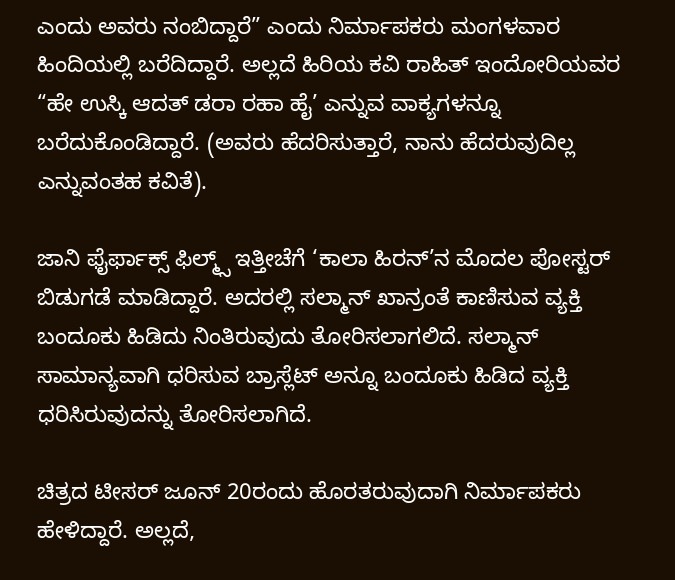ಎಂದು ಅವರು ನಂಬಿದ್ದಾರೆ” ಎಂದು ನಿರ್ಮಾಪಕರು ಮಂಗಳವಾರ ಹಿಂದಿಯಲ್ಲಿ ಬರೆದಿದ್ದಾರೆ. ಅಲ್ಲದೆ ಹಿರಿಯ ಕವಿ ರಾಹಿತ್ ಇಂದೋರಿಯವರ “ಹೇ ಉಸ್ಕಿ ಆದತ್ ಡರಾ ರಹಾ ಹೈ’ ಎನ್ನುವ ವಾಕ್ಯಗಳನ್ನೂ ಬರೆದುಕೊಂಡಿದ್ದಾರೆ. (ಅವರು ಹೆದರಿಸುತ್ತಾರೆ, ನಾನು ಹೆದರುವುದಿಲ್ಲ ಎನ್ನುವಂತಹ ಕವಿತೆ).

ಜಾನಿ ಫೈರ್ಫಾಕ್ಸ್ ಫಿಲ್ಮ್ಸ್ ಇತ್ತೀಚೆಗೆ ‘ಕಾಲಾ ಹಿರನ್’ನ ಮೊದಲ ಪೋಸ್ಟರ್ ಬಿಡುಗಡೆ ಮಾಡಿದ್ದಾರೆ. ಅದರಲ್ಲಿ ಸಲ್ಮಾನ್ ಖಾನ್ರಂತೆ ಕಾಣಿಸುವ ವ್ಯಕ್ತಿ ಬಂದೂಕು ಹಿಡಿದು ನಿಂತಿರುವುದು ತೋರಿಸಲಾಗಲಿದೆ. ಸಲ್ಮಾನ್ ಸಾಮಾನ್ಯವಾಗಿ ಧರಿಸುವ ಬ್ರಾಸ್ಲೆಟ್ ಅನ್ನೂ ಬಂದೂಕು ಹಿಡಿದ ವ್ಯಕ್ತಿ ಧರಿಸಿರುವುದನ್ನು ತೋರಿಸಲಾಗಿದೆ.

ಚಿತ್ರದ ಟೀಸರ್ ಜೂನ್ 20ರಂದು ಹೊರತರುವುದಾಗಿ ನಿರ್ಮಾಪಕರು ಹೇಳಿದ್ದಾರೆ. ಅಲ್ಲದೆ,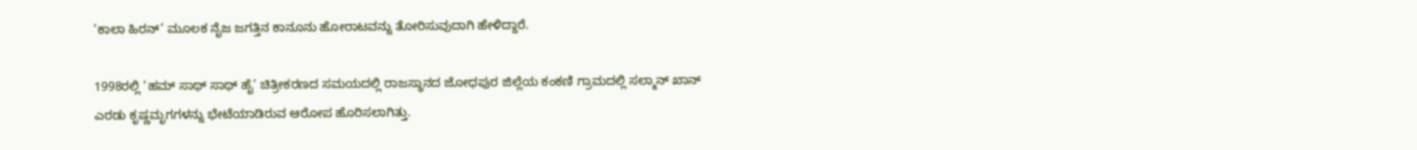‘ಕಾಲಾ ಹಿರನ್’ ಮೂಲಕ ನೈಜ ಜಗತ್ತಿನ ಕಾನೂನು ಹೋರಾಟವನ್ನು ತೋರಿಸುವುದಾಗಿ ಹೇಳಿದ್ದಾರೆ.

1998ರಲ್ಲಿ ‘ಹಮ್ ಸಾಥ್ ಸಾಥ್ ಹೈ’ ಚಿತ್ರೀಕರಣದ ಸಮಯದಲ್ಲಿ ರಾಜಸ್ಥಾನದ ಜೋಧಪುರ ಜಿಲ್ಲೆಯ ಕಂಕಣಿ ಗ್ರಾಮದಲ್ಲಿ ಸಲ್ಮಾನ್ ಖಾನ್ ಎರಡು ಕೃಷ್ಣಮೃಗಗಳನ್ನು ಭೇಟೆಯಾಡಿರುವ ಆರೋಪ ಹೊರಿಸಲಾಗಿತ್ತು.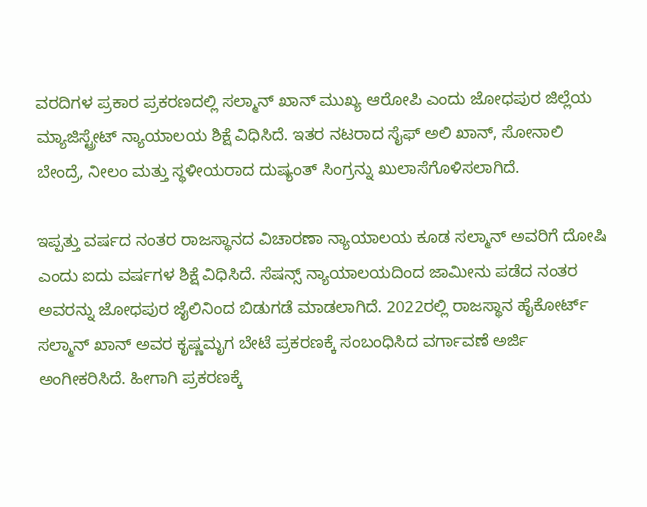ವರದಿಗಳ ಪ್ರಕಾರ ಪ್ರಕರಣದಲ್ಲಿ ಸಲ್ಮಾನ್ ಖಾನ್ ಮುಖ್ಯ ಆರೋಪಿ ಎಂದು ಜೋಧಪುರ ಜಿಲ್ಲೆಯ ಮ್ಯಾಜಿಸ್ಟ್ರೇಟ್ ನ್ಯಾಯಾಲಯ ಶಿಕ್ಷೆ ವಿಧಿಸಿದೆ. ಇತರ ನಟರಾದ ಸೈಫ್ ಅಲಿ ಖಾನ್, ಸೋನಾಲಿ ಬೇಂದ್ರೆ, ನೀಲಂ ಮತ್ತು ಸ್ಥಳೀಯರಾದ ದುಷ್ಯಂತ್ ಸಿಂಗ್ರನ್ನು ಖುಲಾಸೆಗೊಳಿಸಲಾಗಿದೆ.

ಇಪ್ಪತ್ತು ವರ್ಷದ ನಂತರ ರಾಜಸ್ಥಾನದ ವಿಚಾರಣಾ ನ್ಯಾಯಾಲಯ ಕೂಡ ಸಲ್ಮಾನ್ ಅವರಿಗೆ ದೋಷಿ ಎಂದು ಐದು ವರ್ಷಗಳ ಶಿಕ್ಷೆ ವಿಧಿಸಿದೆ. ಸೆಷನ್ಸ್ ನ್ಯಾಯಾಲಯದಿಂದ ಜಾಮೀನು ಪಡೆದ ನಂತರ ಅವರನ್ನು ಜೋಧಪುರ ಜೈಲಿನಿಂದ ಬಿಡುಗಡೆ ಮಾಡಲಾಗಿದೆ. 2022ರಲ್ಲಿ ರಾಜಸ್ಥಾನ ಹೈಕೋರ್ಟ್ ಸಲ್ಮಾನ್ ಖಾನ್ ಅವರ ಕೃಷ್ಣಮೃಗ ಬೇಟೆ ಪ್ರಕರಣಕ್ಕೆ ಸಂಬಂಧಿಸಿದ ವರ್ಗಾವಣೆ ಅರ್ಜಿ ಅಂಗೀಕರಿಸಿದೆ. ಹೀಗಾಗಿ ಪ್ರಕರಣಕ್ಕೆ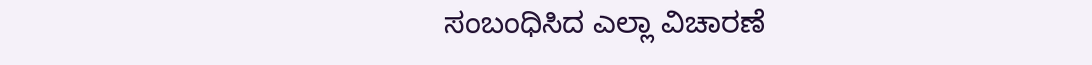ಸಂಬಂಧಿಸಿದ ಎಲ್ಲಾ ವಿಚಾರಣೆ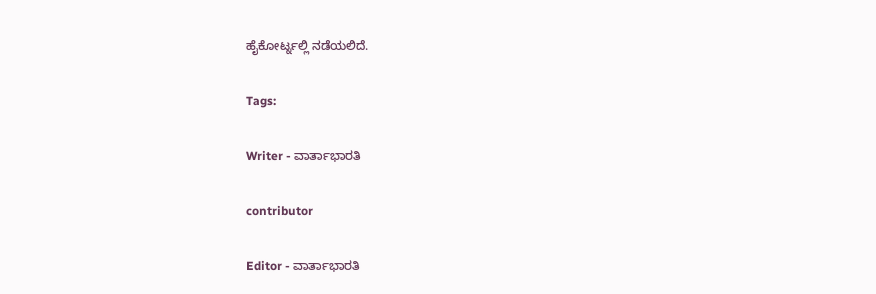ಹೈಕೋರ್ಟ್ನಲ್ಲಿ ನಡೆಯಲಿದೆ.

Tags:

Writer - ವಾರ್ತಾಭಾರತಿ

contributor

Editor - ವಾರ್ತಾಭಾರತಿ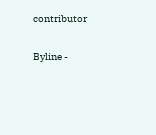contributor

Byline -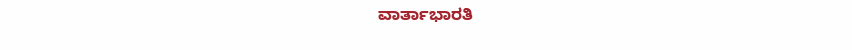ವಾರ್ತಾಭಾರತಿ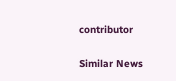contributor

Similar News